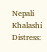Nepali Khalashi Distress: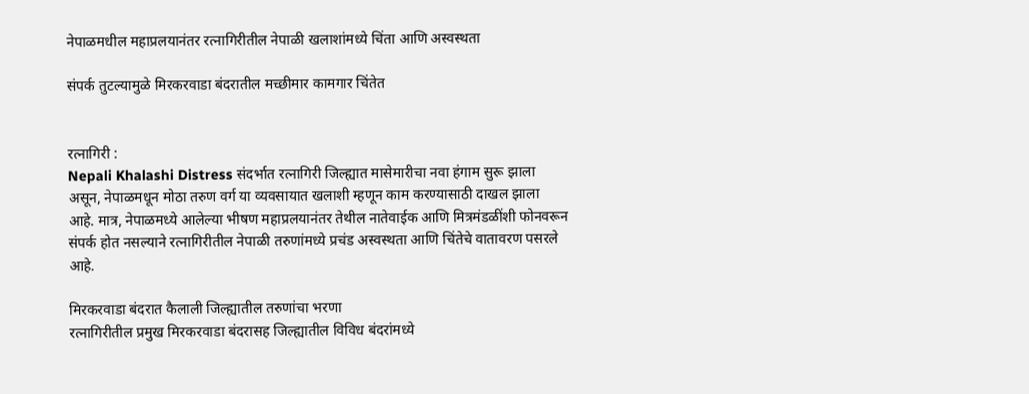नेपाळमधील महाप्रलयानंतर रत्नागिरीतील नेपाळी खलाशांमध्ये चिंता आणि अस्वस्थता

संपर्क तुटल्यामुळे मिरकरवाडा बंदरातील मच्छीमार कामगार चिंतेत


रत्नागिरी :
Nepali Khalashi Distress संदर्भात रत्नागिरी जिल्ह्यात मासेमारीचा नवा हंगाम सुरू झाला असून, नेपाळमधून मोठा तरुण वर्ग या व्यवसायात खलाशी म्हणून काम करण्यासाठी दाखल झाला आहे. मात्र, नेपाळमध्ये आलेल्या भीषण महाप्रलयानंतर तेथील नातेवाईक आणि मित्रमंडळींशी फोनवरून संपर्क होत नसल्याने रत्नागिरीतील नेपाळी तरुणांमध्ये प्रचंड अस्वस्थता आणि चिंतेचे वातावरण पसरले आहे.

मिरकरवाडा बंदरात कैलाली जिल्ह्यातील तरुणांचा भरणा
रत्नागिरीतील प्रमुख मिरकरवाडा बंदरासह जिल्ह्यातील विविध बंदरांमध्ये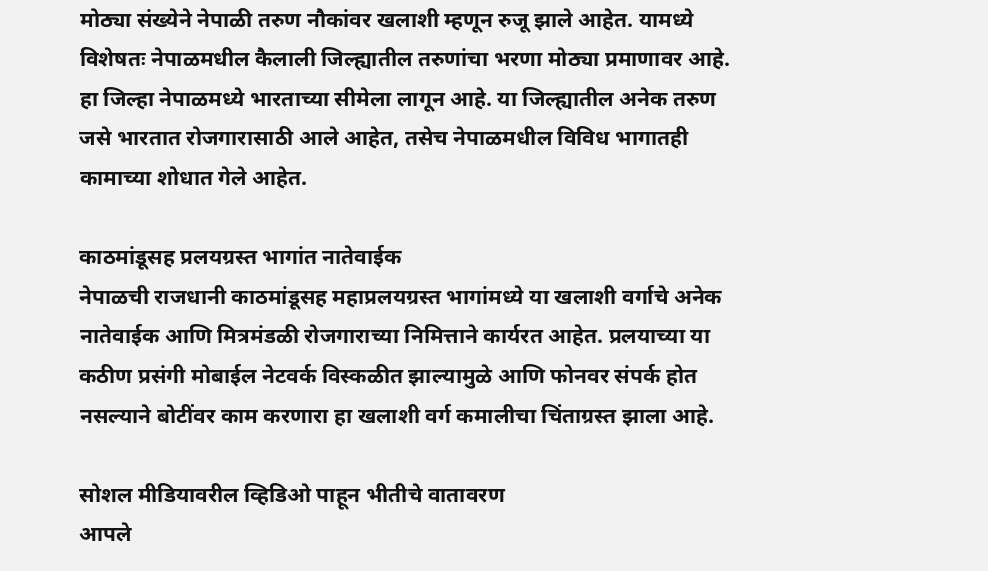मोठ्या संख्येने नेपाळी तरुण नौकांवर खलाशी म्हणून रुजू झाले आहेत. यामध्ये विशेषतः नेपाळमधील कैलाली जिल्ह्यातील तरुणांचा भरणा मोठ्या प्रमाणावर आहे. हा जिल्हा नेपाळमध्ये भारताच्या सीमेला लागून आहे. या जिल्ह्यातील अनेक तरुण जसे भारतात रोजगारासाठी आले आहेत, तसेच नेपाळमधील विविध भागातही कामाच्या शोधात गेले आहेत.

काठमांडूसह प्रलयग्रस्त भागांत नातेवाईक
नेपाळची राजधानी काठमांडूसह महाप्रलयग्रस्त भागांमध्ये या खलाशी वर्गाचे अनेक नातेवाईक आणि मित्रमंडळी रोजगाराच्या निमित्ताने कार्यरत आहेत. प्रलयाच्या या कठीण प्रसंगी मोबाईल नेटवर्क विस्कळीत झाल्यामुळे आणि फोनवर संपर्क होत नसल्याने बोटींवर काम करणारा हा खलाशी वर्ग कमालीचा चिंताग्रस्त झाला आहे.

सोशल मीडियावरील व्हिडिओ पाहून भीतीचे वातावरण
आपले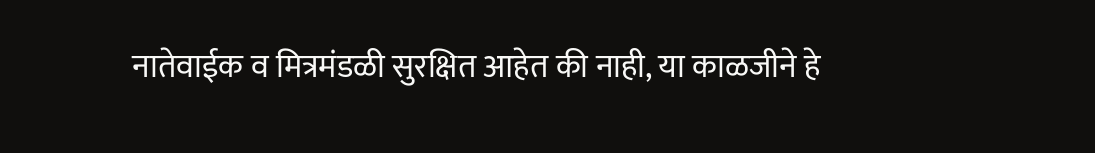नातेवाईक व मित्रमंडळी सुरक्षित आहेत की नाही, या काळजीने हे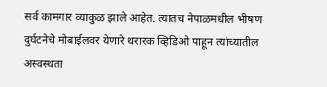सर्व कामगार व्याकुळ झाले आहेत. त्यातच नेपाळमधील भीषण दुर्घटनेचे मोबाईलवर येणारे थरारक व्हिडिओ पाहून त्यांच्यातील अस्वस्थता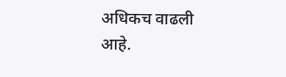अधिकच वाढली आहे.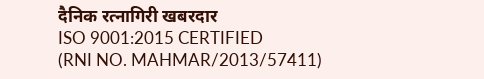दैनिक रत्नागिरी खबरदार
ISO 9001:2015 CERTIFIED
(RNI NO. MAHMAR/2013/57411)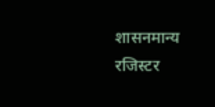शासनमान्य रजिस्टर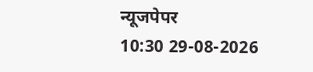न्यूजपेपर
10:30 29-08-2026